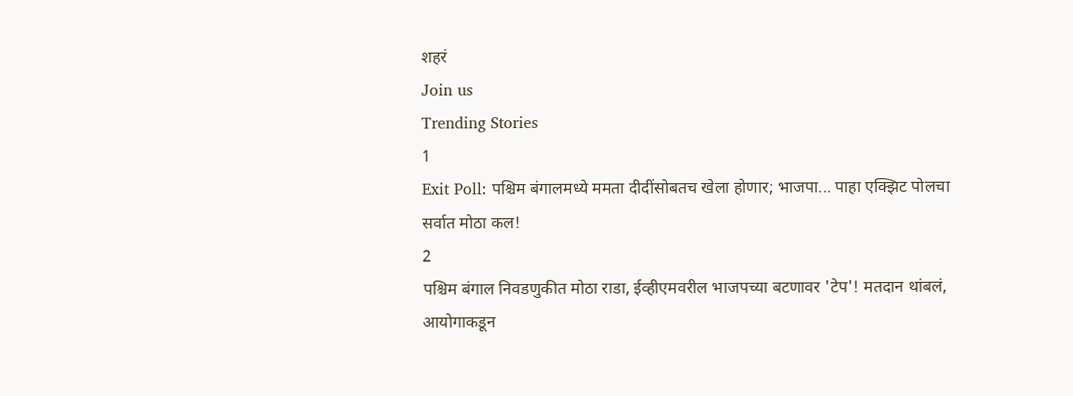शहरं
Join us
Trending Stories
1
Exit Poll: पश्चिम बंगालमध्ये ममता दीदींसोबतच खेला होणार; भाजपा... पाहा एक्झिट पोलचा सर्वात मोठा कल!
2
पश्चिम बंगाल निवडणुकीत मोठा राडा, ईव्हीएमवरील भाजपच्या बटणावर 'टेप'! मतदान थांबलं, आयोगाकडून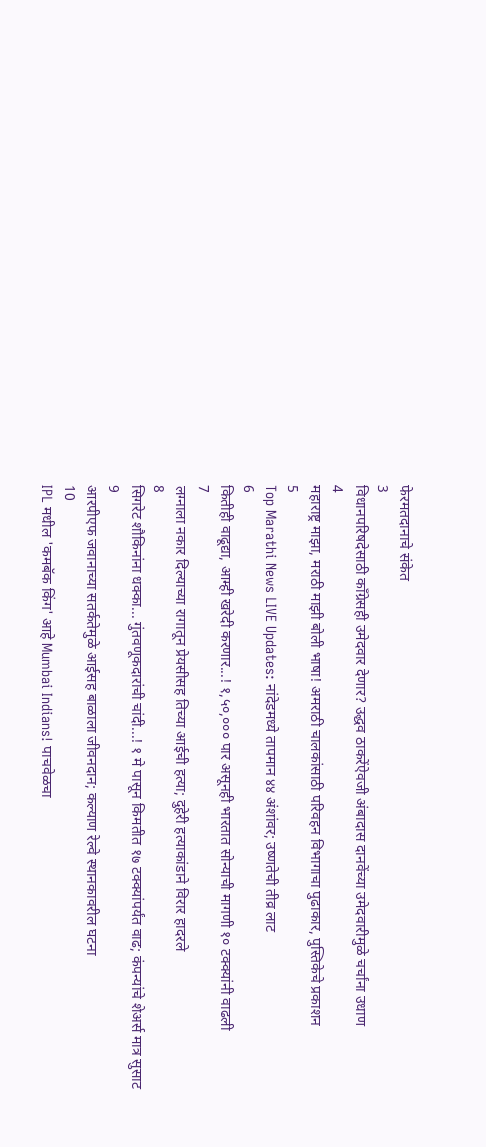फेरमतदानाचे संकेत
3
विधानपरिषदेसाठी काँग्रेसही उमेदवार देणार? उद्धव ठाकरेंऐवजी अंबादास दानवेंच्या उमेदवारीमुळे चर्चांना उधाण
4
महाराष्ट्र माझा, मराठी माझी बोली भाषा! अमराठी चालकांसाठी परिवहन विभागाचा पुढाकार, पुस्तिकेचे प्रकाशन
5
Top Marathi News LIVE Updates: नांदेडमध्ये तापमान ४४ अंशांवर; उष्णतेची तीव्र लाट
6
कितीही वाढूद्या, आम्ही खरेदी करणार...! १,५०,००० पार असूनही भारतात सोन्याची मागणी १० टक्क्यांनी वाढली
7
लग्नाला नकार दिल्याच्या रागातून प्रेयसीसह तिच्या आईची हत्या; दुहेरी हत्याकांडाने विरार हादरले
8
सिगरेट शौकिनांना धक्का... गुंतवणूकदारांची चांदी...! १ मे पासून किमतीत १७ टक्क्यांपर्यंत वाढ; कंपन्यांचे शेअर्स मात्र सुसाट
9
आरपीएफ जवानाच्या सतर्कतेमुळे आईसह बाळाला जीवनदान; कल्याण रेल्वे स्थानकावरील घटना
10
IPL मधील 'कमबॅक किंग' आहे Mumbai Indians! पाचवेळचा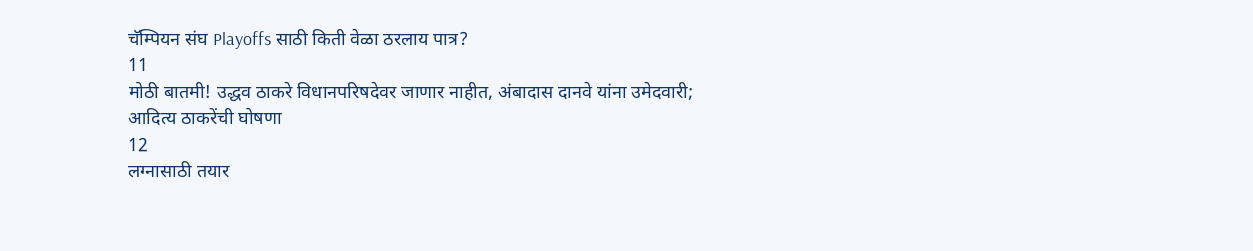चॅम्पियन संघ Playoffs साठी किती वेळा ठरलाय पात्र?
11
मोठी बातमी! उद्धव ठाकरे विधानपरिषदेवर जाणार नाहीत, अंबादास दानवे यांना उमेदवारी; आदित्य ठाकरेंची घोषणा
12
लग्नासाठी तयार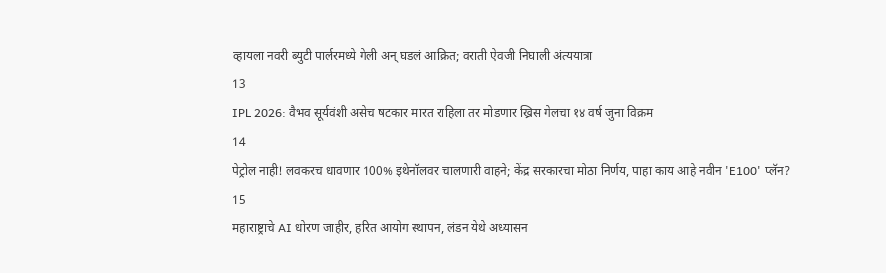व्हायला नवरी ब्युटी पार्लरमध्ये गेली अन् घडलं आक्रित; वराती ऐवजी निघाली अंत्ययात्रा
13
IPL 2026: वैभव सूर्यवंशी असेच षटकार मारत राहिला तर मोडणार ख्रिस गेलचा १४ वर्ष जुना विक्रम
14
पेट्रोल नाही! लवकरच धावणार 100% इथेनॉलवर चालणारी वाहने; केंद्र सरकारचा मोठा निर्णय, पाहा काय आहे नवीन 'E100' प्लॅन?
15
महाराष्ट्राचे AI धोरण जाहीर, हरित आयोग स्थापन, लंडन येथे अध्यासन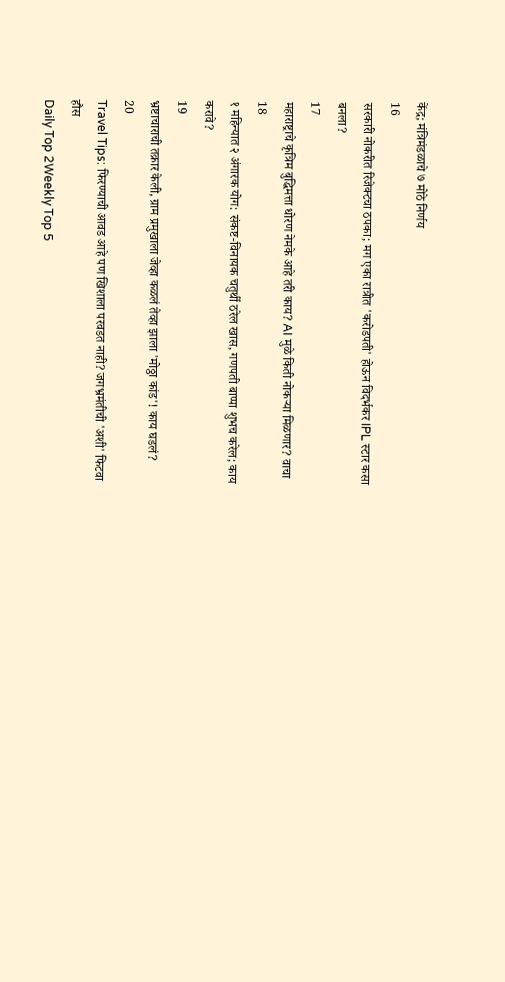केंद्र; मंत्रिमंडळाचे ७ मोठे निर्णय
16
सरकारी नोकरीत रिजेक्टचा ठपका; मग एका रात्रीत 'करोडपती' होऊन विदर्भकर IPL स्टार कसा बनला?
17
महाराष्ट्राचे कृत्रिम बुद्धिमत्ता धोरण नेमके आहे तरी काय? AI मुळे किती नोकऱ्या मिळणार? वाचा
18
१ महिन्यात २ अंगारक योग: संकष्ट-विनायक चतुर्थी ठरेल खास, गणपती बाप्पा शुभच करेल; काय करावे?
19
भ्रष्टाचाराची तक्रार केली, ग्राम प्रमुखाला जेव्हा कळलं तेव्हा झाला 'मोठ्ठा कांड'! काय घडलं?
20
Travel Tips: फिरण्याची आवड आहे पण खिशाला परवडत नाही? जगभ्रमंतीची 'अशी' फिटवा हौस
Daily Top 2Weekly Top 5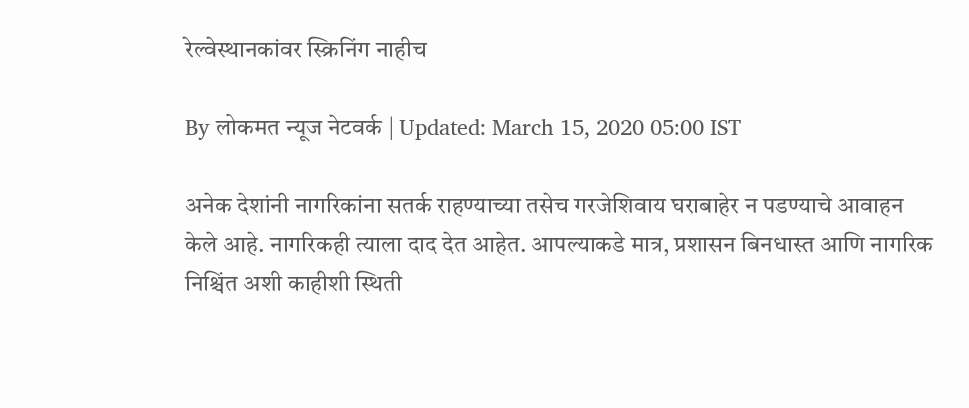रेल्वेस्थानकांवर स्क्रिनिंग नाहीच

By लोकमत न्यूज नेटवर्क | Updated: March 15, 2020 05:00 IST

अनेक देशांनी नागरिकांना सतर्क राहण्याच्या तसेच गरजेशिवाय घराबाहेर न पडण्याचे आवाहन केले आहे. नागरिकही त्याला दाद देत आहेत. आपल्याकडे मात्र, प्रशासन बिनधास्त आणि नागरिक निश्चिंत अशी काहीशी स्थिती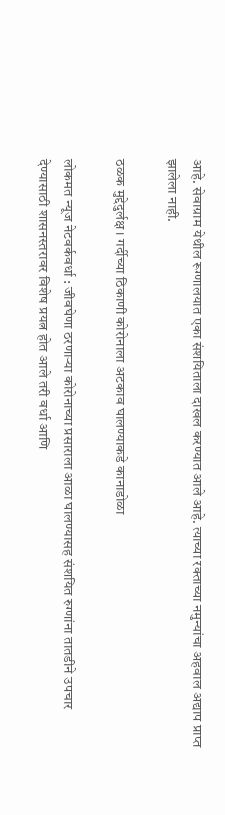आहे. सेवाग्राम येथील रूग्णालयात एका संशयिताला दाखल करण्यात आले आहे. त्याच्या रक्ताच्या नमुन्यांचा अहवाल अद्याप प्राप्त झालेला नाही.

ठळक मुद्देदुर्लक्ष। गर्दीच्या ठिकाणी कोरोनाला अटकाव घालण्याकडे कानाडोळा

लोकमत न्यूज नेटवर्कवर्धा : जीवघेणा ठरणाऱ्या कोरोनाच्या प्रसाराला आळा घालण्यासह संशयित रुग्णांना तातडीने उपचार देण्यासाठी शासनस्तरावर विशेष प्रयत्न होत आले तरी वर्धा आणि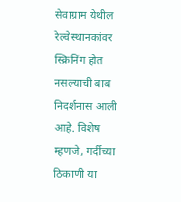सेवाग्राम येथील रेल्वेस्थानकांवर स्क्रिनिंग होत नसल्याची बाब निदर्शनास आली आहे. विशेष म्हणजे, गर्दीच्या ठिकाणी या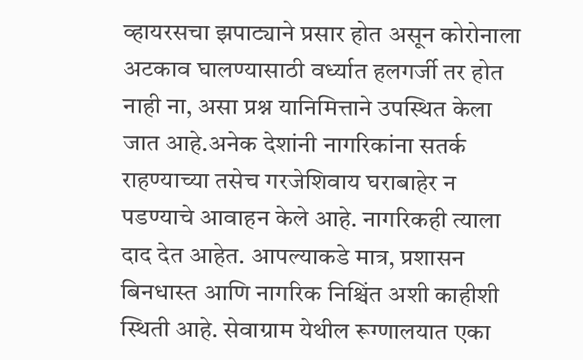व्हायरसचा झपाट्याने प्रसार होत असून कोरोनाला अटकाव घालण्यासाठी वर्ध्यात हलगर्जी तर होत नाही ना, असा प्रश्न यानिमित्ताने उपस्थित केला जात आहे.अनेक देशांनी नागरिकांना सतर्क राहण्याच्या तसेच गरजेशिवाय घराबाहेर न पडण्याचे आवाहन केले आहे. नागरिकही त्याला दाद देत आहेत. आपल्याकडे मात्र, प्रशासन बिनधास्त आणि नागरिक निश्चिंत अशी काहीशी स्थिती आहे. सेवाग्राम येथील रूग्णालयात एका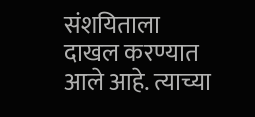संशयिताला दाखल करण्यात आले आहे. त्याच्या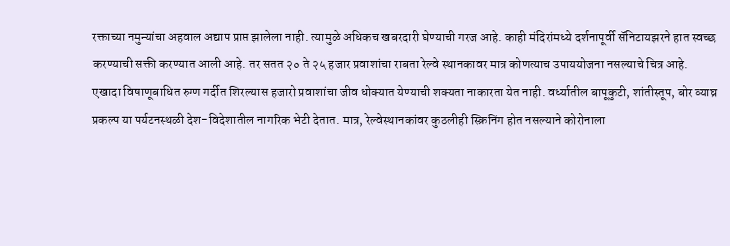रक्ताच्या नमुन्यांचा अहवाल अद्याप प्राप्त झालेला नाही. त्यामुळे अधिकच खबरदारी घेण्याची गरज आहे. काही मंदिरांमध्ये दर्शनापूर्वी सॅनिटायझरने हात स्वच्छ करण्याची सक्ती करण्यात आली आहे. तर सतत २० ते २५ हजार प्रवाशांचा राबता रेल्वे स्थानकावर मात्र कोणत्याच उपाययोजना नसल्याचे चित्र आहे. एखादा विषाणूबाधित रुग्ण गर्दीत शिरल्यास हजारो प्रवाशांचा जीव धोक्यात येण्याची शक्यता नाकारता येत नाही. वर्ध्यातील बापूकुटी, शांतीस्तूप, बोर व्याघ्र प्रकल्प या पर्यटनस्थळी देश-विदेशातील नागरिक भेटी देतात. मात्र, रेल्वेस्थानकांवर कुठलीही स्क्रिनिंग होत नसल्याने कोरोनाला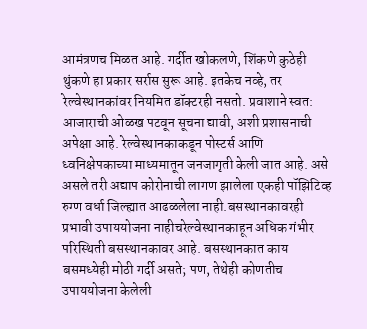आमंत्रणच मिळत आहे. गर्दीत खोकलणे, शिंकणे कुठेही थुंकणे हा प्रकार सर्रास सुरू आहे. इतकेच नव्हे, तर रेल्वेस्थानकांवर नियमित डॉक्टरही नसतो. प्रवाशाने स्वत: आजाराची ओळख पटवून सूचना द्यावी, अशी प्रशासनाची अपेक्षा आहे. रेल्वेस्थानकाकडून पोस्टर्स आणि ध्वनिक्षेपकाच्या माध्यमातून जनजागृती केली जात आहे. असे असले तरी अद्याप कोरोनाची लागण झालेला एकही पॉझिटिव्ह रुग्ण वर्धा जिल्ह्यात आढळलेला नाही.बसस्थानकावरही प्रभावी उपाययोजना नाहीचरेल्वेस्थानकाहून अधिक गंभीर परिस्थिती बसस्थानकावर आहे. बसस्थानकात काय बसमध्येही मोठी गर्दी असते; पण, तेथेही कोणतीच उपाययोजना केलेली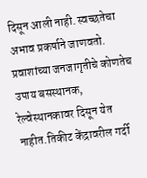दिसून आली नाही. स्वच्छतेचा अभाव प्रकर्षाने जाणवतो. प्रवाशांच्या जनजागृतीचे कोणतेच उपाय बसस्थानक, रेल्वेस्थानकावर दिसून येत नाहीत.तिकीट केंद्रावरील गर्दी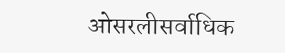ओसरलीसर्वाधिक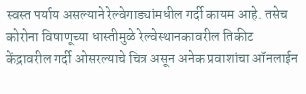स्वस्त पर्याय असल्याने रेल्वेगाड्यांमधील गर्दी कायम आहे. तसेच कोरोना विषाणूच्या धास्तीमुळे रेल्वेस्थानकावरील तिकीट केंद्रावरील गर्दी ओसरल्याचे चित्र असून अनेक प्रवाशांचा ऑनलाईन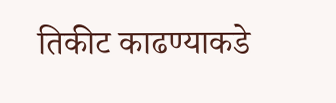तिकीट काढण्याकडे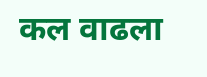कल वाढला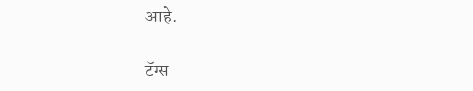आहे.

टॅग्स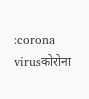:corona virusकोरोना